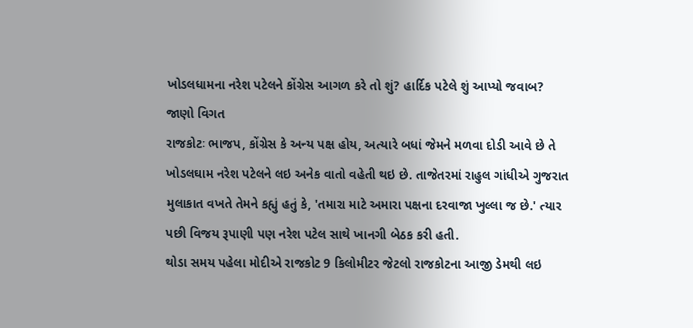ખોડલધામના નરેશ પટેલને કોંગ્રેસ આગળ કરે તો શું? હાર્દિક પટેલે શું આપ્યો જવાબ? જાણો વિગત
રાજકોટઃ ભાજપ, કોંગ્રેસ કે અન્ય પક્ષ હોય, અત્યારે બધાં જેમને મળવા દોડી આવે છે તે ખોડલઘામ નરેશ પટેલને લઇ અનેક વાતો વહેતી થઇ છે. તાજેતરમાં રાહુલ ગાંધીએ ગુજરાત મુલાકાત વખતે તેમને કહ્યું હતું કે, 'તમારા માટે અમારા પક્ષના દરવાજા ખુલ્લા જ છે.' ત્યાર પછી વિજય રૂપાણી પણ નરેશ પટેલ સાથે ખાનગી બેઠક કરી હતી.
થોડા સમય પહેલા મોદીએ રાજકોટ 9 કિલોમીટર જેટલો રાજકોટના આજી ડેમથી લઇ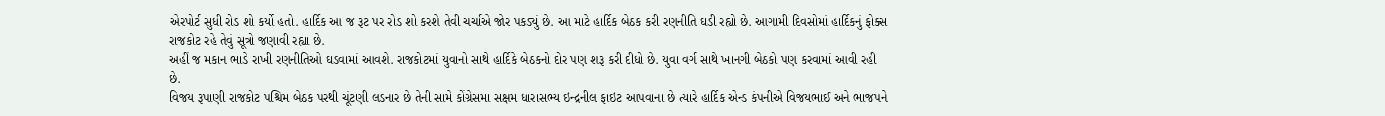એરપોર્ટ સુધી રોડ શો કર્યો હતો. હાર્દિક આ જ રૂટ પર રોડ શો કરશે તેવી ચર્ચાએ જોર પકડ્યું છે. આ માટે હાર્દિક બેઠક કરી રણનીતિ ઘડી રહ્યો છે. આગામી દિવસોમાં હાર્દિકનું ફોક્સ રાજકોટ રહે તેવું સૂત્રો જણાવી રહ્યા છે.
અહીં જ મકાન ભાડે રાખી રણનીતિઓ ઘડવામાં આવશે. રાજકોટમાં યુવાનો સાથે હાર્દિકે બેઠકનો દોર પણ શરૂ કરી દીધો છે. યુવા વર્ગ સાથે ખાનગી બેઠકો પણ કરવામાં આવી રહી છે.
વિજય રૂપાણી રાજકોટ પશ્ચિમ બેઠક પરથી ચૂંટણી લડનાર છે તેની સામે કોંગ્રેસમા સક્ષમ ધારાસભ્ય ઇન્દ્રનીલ ફાઇટ આપવાના છે ત્યારે હાર્દિક એન્ડ કંપનીએ વિજયભાઈ અને ભાજપને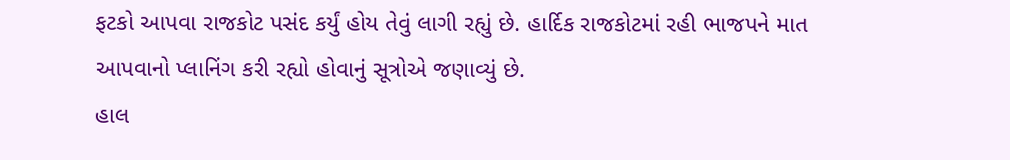ફટકો આપવા રાજકોટ પસંદ કર્યું હોય તેવું લાગી રહ્યું છે. હાર્દિક રાજકોટમાં રહી ભાજપને માત આપવાનો પ્લાનિંગ કરી રહ્યો હોવાનું સૂત્રોએ જણાવ્યું છે.
હાલ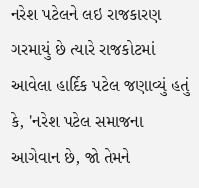નરેશ પટેલને લઇ રાજકારણ ગરમાયું છે ત્યારે રાજકોટમાં આવેલા હાર્દિક પટેલ જણાવ્યું હતું કે, 'નરેશ પટેલ સમાજના આગેવાન છે, જો તેમને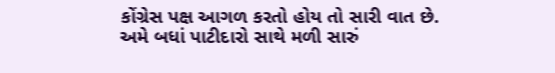કોંગ્રેસ પક્ષ આગળ કરતો હોય તો સારી વાત છે. અમે બધાં પાટીદારો સાથે મળી સારું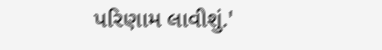પરિણામ લાવીશું.'